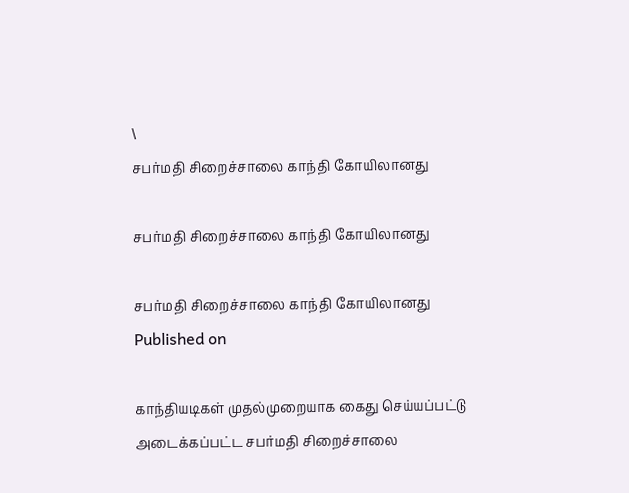\
சபர்மதி சிறைச்சாலை காந்தி கோயிலானது

சபர்மதி சிறைச்சாலை காந்தி கோயிலானது

சபர்மதி சிறைச்சாலை காந்தி கோயிலானது
Published on

காந்தியடிகள் முதல்முறையாக கைது செய்யப்பட்டு அடைக்கப்பட்ட சபர்மதி சிறைச்சாலை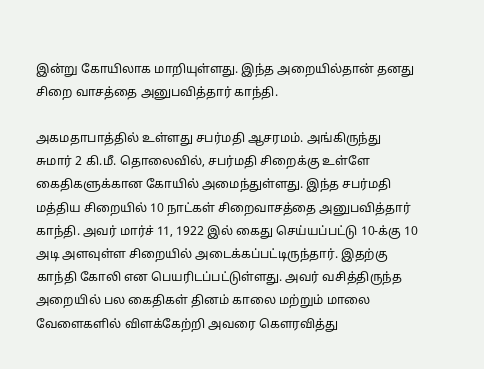இன்று கோயிலாக மாறியுள்ளது. இந்த அறையில்தான் தனது சிறை வாசத்தை அனுபவித்தார் காந்தி.

அகமதாபாத்தில் உள்ளது சபர்மதி ஆசரமம். அங்கிருந்து சுமார் 2 கி.மீ. தொலைவில், சபர்மதி சிறைக்கு உள்ளே கைதிகளுக்கான கோயில் அமைந்துள்ளது. இந்த சபர்மதி மத்திய சிறையில் 10 நாட்கள் சிறைவாசத்தை அனுபவித்தார் காந்தி. அவர் மார்ச் 11, 1922 இல் கைது செய்யப்பட்டு 10-க்கு 10 அடி அளவுள்ள சிறையில் அடைக்கப்பட்டிருந்தார். இதற்கு காந்தி கோலி என பெயரிடப்பட்டுள்ளது. அவர் வசித்திருந்த அறையில் பல கைதிகள் தினம் காலை மற்றும் மாலை வேளைகளில் விளக்கேற்றி அவரை கௌரவித்து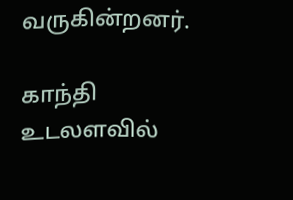வருகின்றனர்.

காந்தி உடலளவில்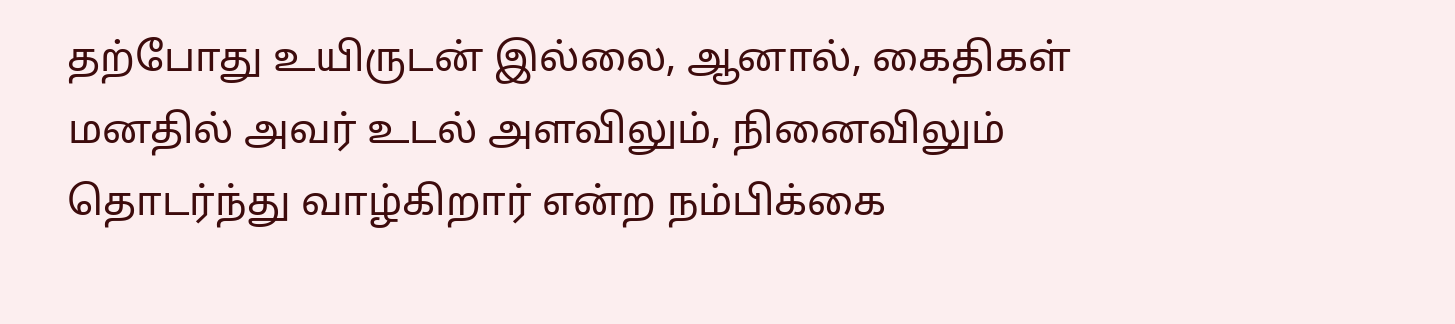தற்போது உயிருடன் இல்லை, ஆனால், கைதிகள் மனதில் அவர் உடல் அளவிலும், நினைவிலும் தொடர்ந்து வாழ்கிறார் என்ற நம்பிக்கை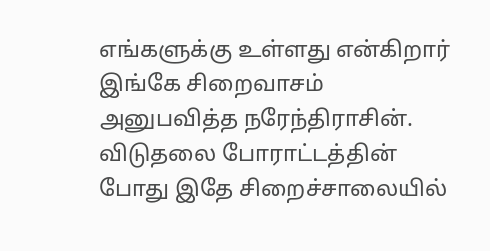எங்களுக்கு உள்ளது என்கிறார் இங்கே சிறைவாசம் அனுபவித்த நரேந்திராசின். விடுதலை போராட்டத்தின் போது இதே சிறைச்சாலையில்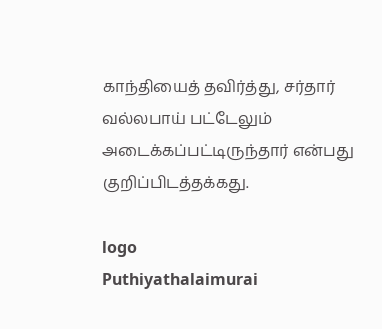காந்தியைத் தவிர்த்து, சர்தார் வல்லபாய் பட்டேலும் அடைக்கப்பட்டிருந்தார் என்பது குறிப்பிடத்தக்கது.

logo
Puthiyathalaimurai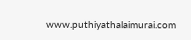www.puthiyathalaimurai.com